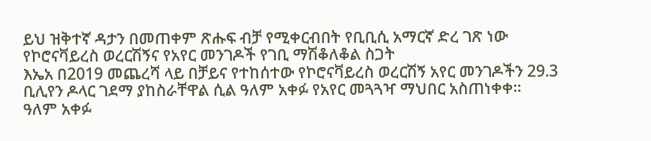ይህ ዝቅተኛ ዳታን በመጠቀም ጽሑፍ ብቻ የሚቀርብበት የቢቢሲ አማርኛ ድረ ገጽ ነው
የኮሮናቫይረስ ወረርሽኝና የአየር መንገዶች የገቢ ማሽቆለቆል ስጋት
እኤአ በ2019 መጨረሻ ላይ በቻይና የተከሰተው የኮሮናቫይረስ ወረርሽኝ አየር መንገዶችን 29.3 ቢሊየን ዶላር ገደማ ያከስራቸዋል ሲል ዓለም አቀፉ የአየር መጓጓዣ ማህበር አስጠነቀቀ።
ዓለም አቀፉ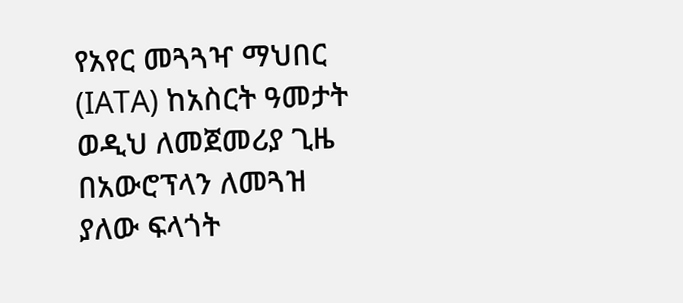የአየር መጓጓዣ ማህበር (IATA) ከአስርት ዓመታት ወዲህ ለመጀመሪያ ጊዜ በአውሮፕላን ለመጓዝ ያለው ፍላጎት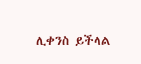ሊቀንስ ይችላል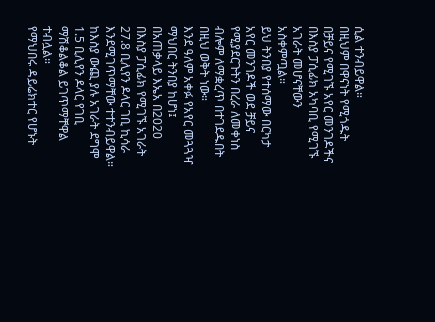ሲል ተንብይዋል።
በዚህም በዋናነት የሚጎዱት በቻይና የሚገኙ አየር መንገዶችና በእስያ ፓሲፊክ አካባቢ የሚገኙ አገራት መሆናቸውን አስቀምጧል።
ይህ ትንበያ የተሰማው በርካታ አየር መንገዶች ወደ ቻይና የሚያደርጉትን በረራ ለመቀነስ ብሎም ለማቋረጥ በተገደዱበት በዚህ ወቅት ነው።
እንደ ዓለም አቀፉ የአየር መጓጓዣ ማህበር ትንበያ ከሆነ፤ በአጠቃላይ እኤአ በ2020 በእስያ ፓሲፊክ የሚገኙ አገራት 27.8 ቢሊየን ዶላር ገቢ ኪሳራ እንደሚገጥማቸው ተተንብይዋል።
ከእስያ ውጪ ያሉ አገራት ደግሞ 1.5 ቢሊየን ዶላር የገቢ ማሽቆልቆል ይገጥማቸዋል ተብሏል።
የማህበሩ ዳይሬክተር የሆኑት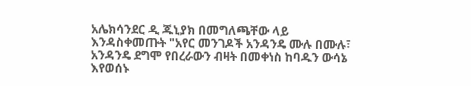አሌክሳንደር ዲ ጁኒያክ በመግለጫቸው ላይ እንዳስቀመጡት "አየር መንገዶች አንዳንዴ ሙሉ በሙሉ፣ አንዳንዴ ደግሞ የበረራውን ብዛት በመቀነስ ከባዱን ውሳኔ እየወሰኑ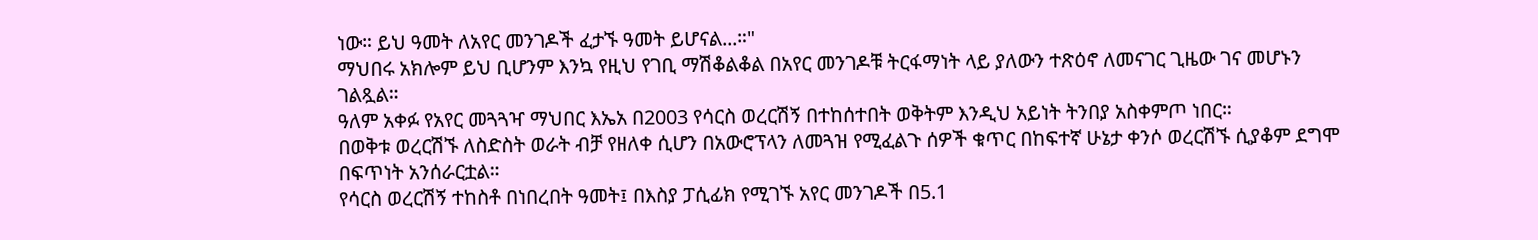ነው። ይህ ዓመት ለአየር መንገዶች ፈታኙ ዓመት ይሆናል...።"
ማህበሩ አክሎም ይህ ቢሆንም እንኳ የዚህ የገቢ ማሽቆልቆል በአየር መንገዶቹ ትርፋማነት ላይ ያለውን ተጽዕኖ ለመናገር ጊዜው ገና መሆኑን ገልጿል።
ዓለም አቀፉ የአየር መጓጓዣ ማህበር እኤአ በ2003 የሳርስ ወረርሽኝ በተከሰተበት ወቅትም እንዲህ አይነት ትንበያ አስቀምጦ ነበር።
በወቅቱ ወረርሽኙ ለስድስት ወራት ብቻ የዘለቀ ሲሆን በአውሮፕላን ለመጓዝ የሚፈልጉ ሰዎች ቁጥር በከፍተኛ ሁኔታ ቀንሶ ወረርሽኙ ሲያቆም ደግሞ በፍጥነት አንሰራርቷል።
የሳርስ ወረርሽኝ ተከስቶ በነበረበት ዓመት፤ በእስያ ፓሲፊክ የሚገኙ አየር መንገዶች በ5.1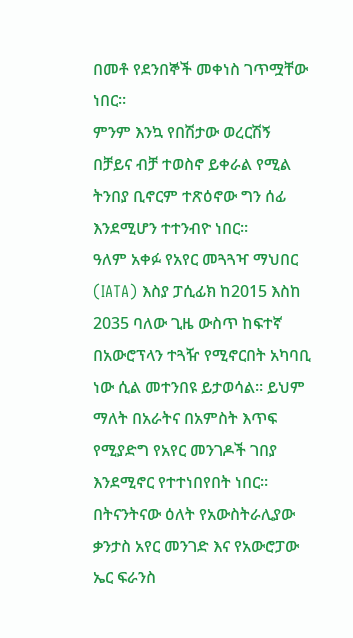በመቶ የደንበኞች መቀነስ ገጥሟቸው ነበር።
ምንም እንኳ የበሽታው ወረርሽኝ በቻይና ብቻ ተወስኖ ይቀራል የሚል ትንበያ ቢኖርም ተጽዕኖው ግን ሰፊ እንደሚሆን ተተንብዮ ነበር።
ዓለም አቀፉ የአየር መጓጓዣ ማህበር (IATA) እስያ ፓሲፊክ ከ2015 እስከ 2035 ባለው ጊዜ ውስጥ ከፍተኛ በአውሮፕላን ተጓዥ የሚኖርበት አካባቢ ነው ሲል መተንበዩ ይታወሳል። ይህም ማለት በአራትና በአምስት እጥፍ የሚያድግ የአየር መንገዶች ገበያ እንደሚኖር የተተነበየበት ነበር።
በትናንትናው ዕለት የአውስትራሊያው ቃንታስ አየር መንገድ እና የአውሮፓው ኤር ፍራንስ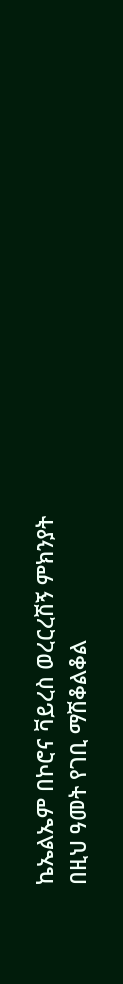ኬኤልኤም በኮሮና ቫይረስ ወረርረሽኝ ምክንያት በዚህ ዓመት የገቢ ማሽቆልቆል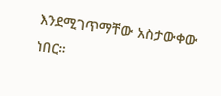እንደሚገጥማቸው አስታውቀው ነበር።